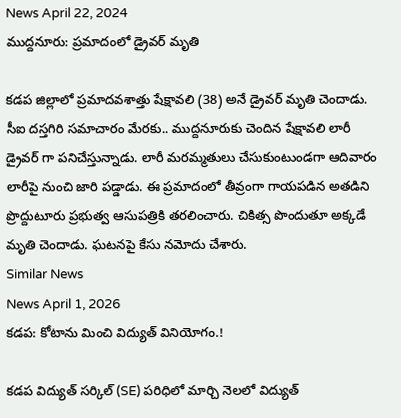News April 22, 2024
ముద్దనూరు: ప్రమాదంలో డ్రైవర్ మృతి

కడప జిల్లాలో ప్రమాదవశాత్తు షేక్షావలి (38) అనే డ్రైవర్ మృతి చెందాడు. సీఐ దస్తగిరి సమాచారం మేరకు.. ముద్దనూరుకు చెందిన షేక్షావలి లారీ డ్రైవర్ గా పనిచేస్తున్నాడు. లారీ మరమ్మతులు చేసుకుంటుండగా ఆదివారం లారీపై నుంచి జారి పడ్డాడు. ఈ ప్రమాదంలో తీవ్రంగా గాయపడిన అతడిని ప్రొద్దుటూరు ప్రభుత్వ ఆసుపత్రికి తరలించారు. చికిత్స పొందుతూ అక్కడే మృతి చెందాడు. ఘటనపై కేసు నమోదు చేశారు.
Similar News
News April 1, 2026
కడప: కోటాను మించి విద్యుత్ వినియోగం.!

కడప విద్యుత్ సర్కిల్ (SE) పరిధిలో మార్చి నెలలో విద్యుత్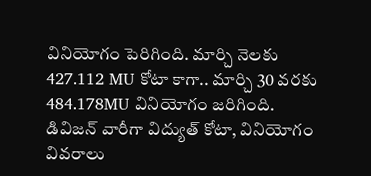వినియోగం పెరిగింది. మార్చి నెలకు 427.112 MU కోటా కాగా.. మార్చి 30 వరకు 484.178MU వినియోగం జరిగింది. డివిజన్ వారీగా విద్యుత్ కోటా, వినియోగం వివరాలు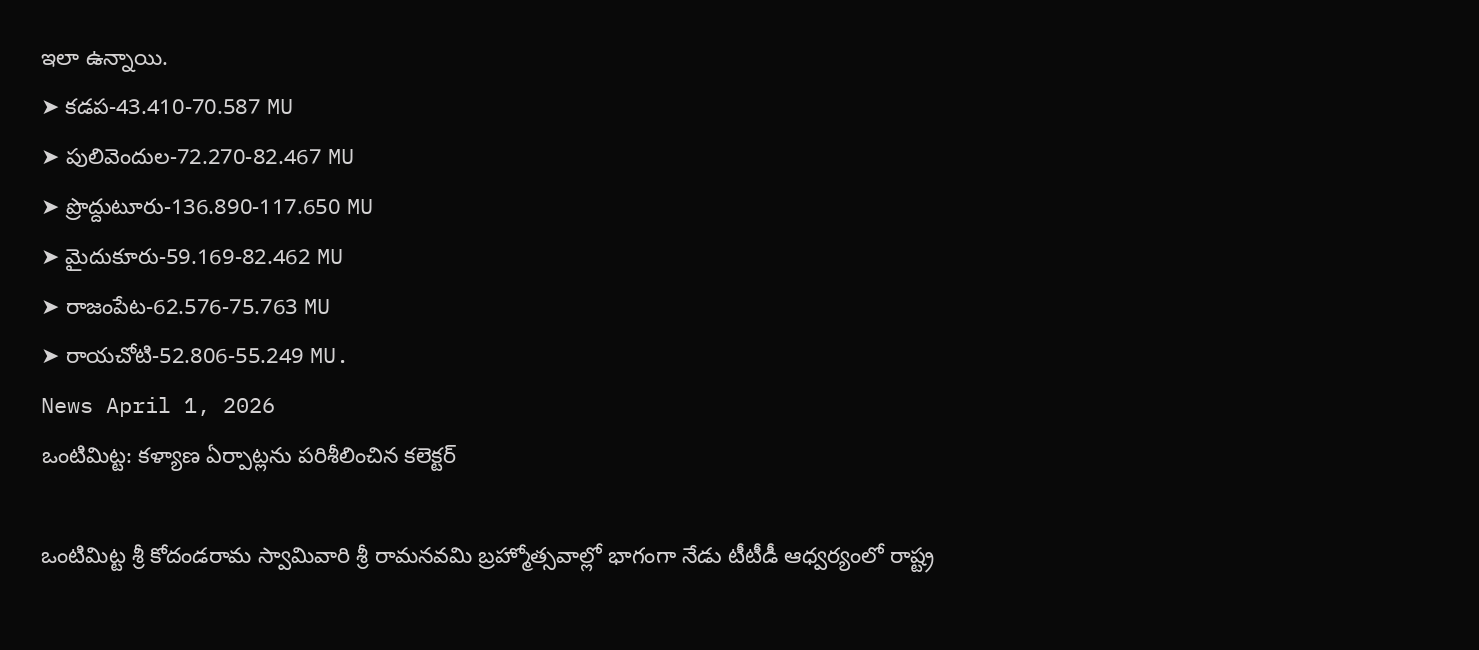ఇలా ఉన్నాయి.
➤ కడప-43.410-70.587 MU
➤ పులివెందుల-72.270-82.467 MU
➤ ప్రొద్దుటూరు-136.890-117.650 MU
➤ మైదుకూరు-59.169-82.462 MU
➤ రాజంపేట-62.576-75.763 MU
➤ రాయచోటి-52.806-55.249 MU.
News April 1, 2026
ఒంటిమిట్ట: కళ్యాణ ఏర్పాట్లను పరిశీలించిన కలెక్టర్

ఒంటిమిట్ట శ్రీ కోదండరామ స్వామివారి శ్రీ రామనవమి బ్రహ్మోత్సవాల్లో భాగంగా నేడు టీటీడీ ఆధ్వర్యంలో రాష్ట్ర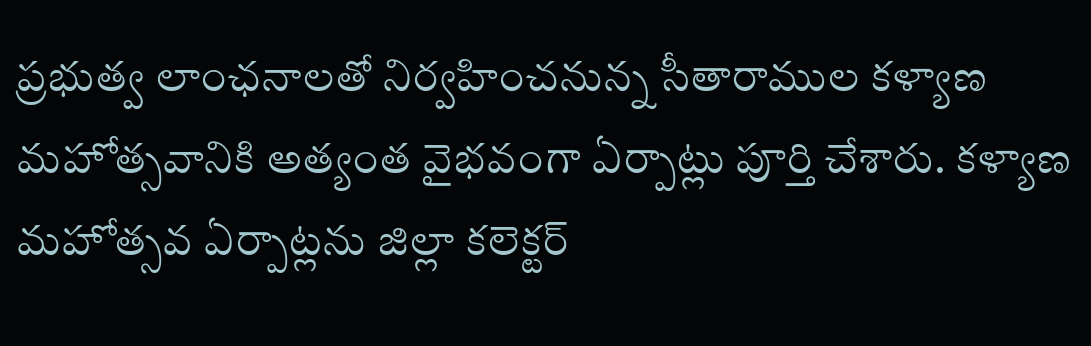ప్రభుత్వ లాంఛనాలతో నిర్వహించనున్న సీతారాముల కళ్యాణ మహోత్సవానికి అత్యంత వైభవంగా ఏర్పాట్లు పూర్తి చేశారు. కళ్యాణ మహోత్సవ ఏర్పాట్లను జిల్లా కలెక్టర్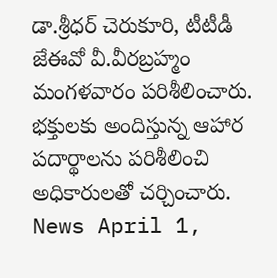డా.శ్రీధర్ చెరుకూరి, టీటీడీ జేఈవో వీ.వీరబ్రహ్మం మంగళవారం పరిశీలించారు. భక్తులకు అందిస్తున్న ఆహార పదార్థాలను పరిశీలించి అధికారులతో చర్చించారు.
News April 1,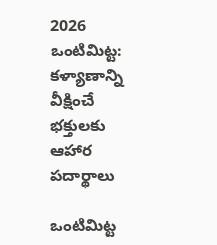2026
ఒంటిమిట్ట: కళ్యాణాన్ని వీక్షించే భక్తులకు ఆహార పదార్థాలు

ఒంటిమిట్ట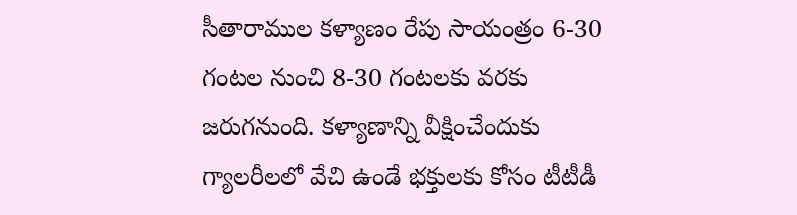సీతారాముల కళ్యాణం రేపు సాయంత్రం 6-30 గంటల నుంచి 8-30 గంటలకు వరకు జరుగనుంది. కళ్యాణాన్ని వీక్షించేందుకు గ్యాలరీలలో వేచి ఉండే భక్తులకు కోసం టీటీడీ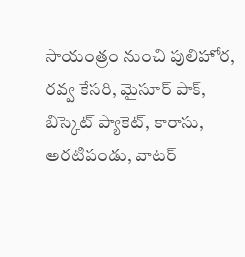సాయంత్రం నుంచి పులిహోర, రవ్వ కేసరి, మైసూర్ పాక్, బిస్కెట్ ప్యాకెట్, కారాసు, అరటిపండు, వాటర్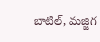బాటిల్, మజ్జిగ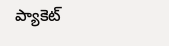ప్యాకెట్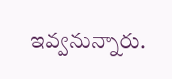ఇవ్వనున్నారు.